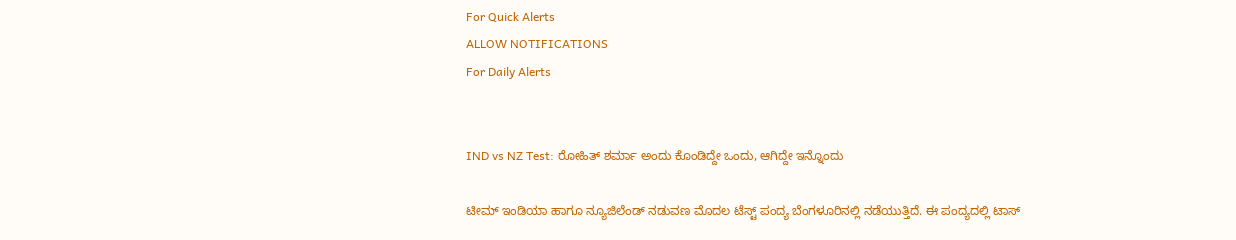For Quick Alerts
ALLOW NOTIFICATIONS
For Daily Alerts


IND vs NZ Test: ರೋಹಿತ್ ಶರ್ಮಾ ಅಂದು ಕೊಂಡಿದ್ದೇ ಒಂದು, ಆಗಿದ್ದೇ ಇನ್ನೊಂದು

ಟೀಮ್ ಇಂಡಿಯಾ ಹಾಗೂ ನ್ಯೂಜಿಲೆಂಡ್‌ ನಡುವಣ ಮೊದಲ ಟೆಸ್ಟ್‌ ಪಂದ್ಯ ಬೆಂಗಳೂರಿನಲ್ಲಿ ನಡೆಯುತ್ತಿದೆ. ಈ ಪಂದ್ಯದಲ್ಲಿ ಟಾಸ್‌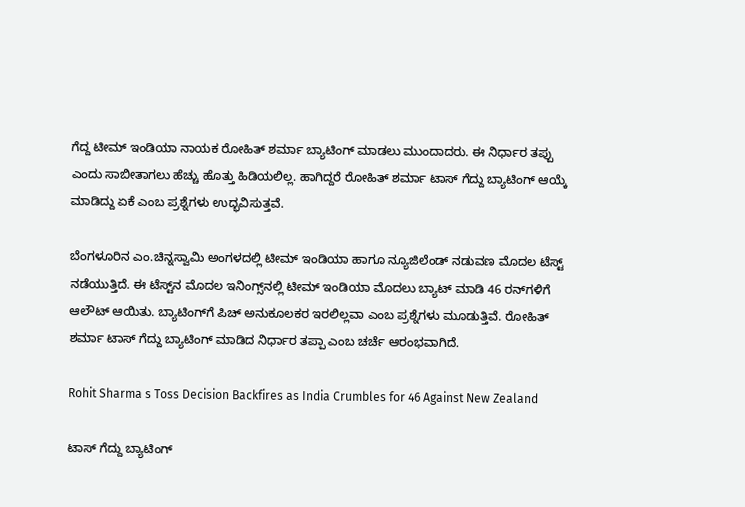ಗೆದ್ದ ಟೀಮ್ ಇಂಡಿಯಾ ನಾಯಕ ರೋಹಿತ್ ಶರ್ಮಾ ಬ್ಯಾಟಿಂಗ್ ಮಾಡಲು ಮುಂದಾದರು. ಈ ನಿರ್ಧಾರ ತಪ್ಪು ಎಂದು ಸಾಬೀತಾಗಲು ಹೆಚ್ಚು ಹೊತ್ತು ಹಿಡಿಯಲಿಲ್ಲ. ಹಾಗಿದ್ದರೆ ರೋಹಿತ್ ಶರ್ಮಾ ಟಾಸ್‌ ಗೆದ್ದು ಬ್ಯಾಟಿಂಗ್ ಆಯ್ಕೆ ಮಾಡಿದ್ದು ಏಕೆ ಎಂಬ ಪ್ರಶ್ನೆಗಳು ಉದ್ಭವಿಸುತ್ತವೆ.

ಬೆಂಗಳೂರಿನ ಎಂ.ಚಿನ್ನಸ್ವಾಮಿ ಅಂಗಳದಲ್ಲಿ ಟೀಮ್ ಇಂಡಿಯಾ ಹಾಗೂ ನ್ಯೂಜಿಲೆಂಡ್ ನಡುವಣ ಮೊದಲ ಟೆಸ್ಟ್‌ ನಡೆಯುತ್ತಿದೆ. ಈ ಟೆಸ್ಟ್‌ನ ಮೊದಲ ಇನಿಂಗ್ಸ್‌ನಲ್ಲಿ ಟೀಮ್ ಇಂಡಿಯಾ ಮೊದಲು ಬ್ಯಾಟ್ ಮಾಡಿ 46 ರನ್‌ಗಳಿಗೆ ಆಲೌಟ್ ಆಯಿತು. ಬ್ಯಾಟಿಂಗ್‌ಗೆ ಪಿಚ್‌ ಅನುಕೂಲಕರ ಇರಲಿಲ್ಲವಾ ಎಂಬ ಪ್ರಶ್ನೆಗಳು ಮೂಡುತ್ತಿವೆ. ರೋಹಿತ್ ಶರ್ಮಾ ಟಾಸ್‌ ಗೆದ್ದು ಬ್ಯಾಟಿಂಗ್ ಮಾಡಿದ ನಿರ್ಧಾರ ತಪ್ಪಾ ಎಂಬ ಚರ್ಚೆ ಆರಂಭವಾಗಿದೆ.

Rohit Sharma s Toss Decision Backfires as India Crumbles for 46 Against New Zealand

ಟಾಸ್‌ ಗೆದ್ದು ಬ್ಯಾಟಿಂಗ್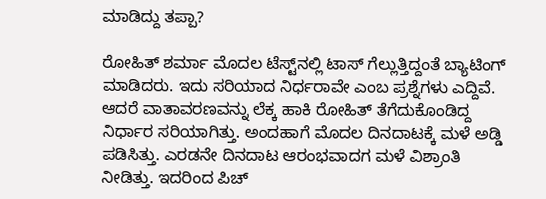ಮಾಡಿದ್ದು ತಪ್ಪಾ?

ರೋಹಿತ್ ಶರ್ಮಾ ಮೊದಲ ಟೆಸ್ಟ್‌ನಲ್ಲಿ ಟಾಸ್‌ ಗೆಲ್ಲುತ್ತಿದ್ದಂತೆ ಬ್ಯಾಟಿಂಗ್ ಮಾಡಿದರು. ಇದು ಸರಿಯಾದ ನಿರ್ಧರಾವೇ ಎಂಬ ಪ್ರಶ್ನೆಗಳು ಎದ್ದಿವೆ. ಆದರೆ ವಾತಾವರಣವನ್ನು ಲೆಕ್ಕ ಹಾಕಿ ರೋಹಿತ್‌ ತೆಗೆದುಕೊಂಡಿದ್ದ ನಿರ್ಧಾರ ಸರಿಯಾಗಿತ್ತು. ಅಂದಹಾಗೆ ಮೊದಲ ದಿನದಾಟಕ್ಕೆ ಮಳೆ ಅಡ್ಡಿ ಪಡಿಸಿತ್ತು. ಎರಡನೇ ದಿನದಾಟ ಆರಂಭವಾದಗ ಮಳೆ ವಿಶ್ರಾಂತಿ ನೀಡಿತ್ತು. ಇದರಿಂದ ಪಿಚ್‌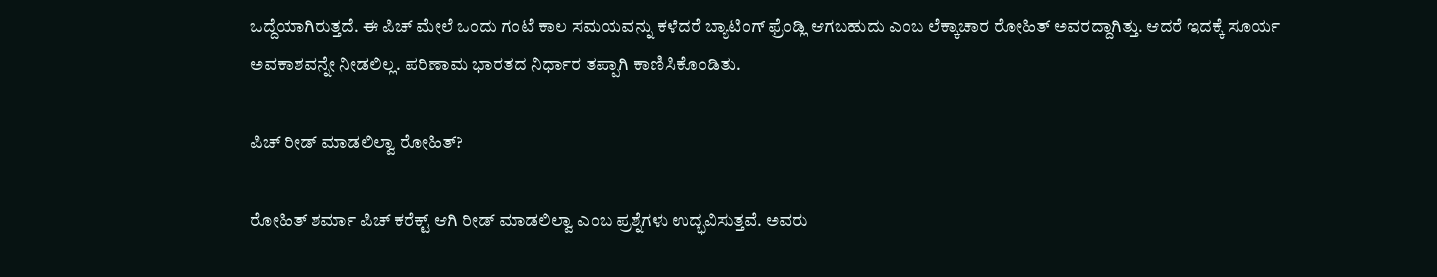ಒದ್ದೆಯಾಗಿರುತ್ತದೆ. ಈ ಪಿಚ್‌ ಮೇಲೆ ಒಂದು ಗಂಟೆ ಕಾಲ ಸಮಯವನ್ನು ಕಳೆದರೆ ಬ್ಯಾಟಿಂಗ್ ಫ್ರೆಂಡ್ಲಿ ಆಗಬಹುದು ಎಂಬ ಲೆಕ್ಕಾಚಾರ ರೋಹಿತ್ ಅವರದ್ದಾಗಿತ್ತು. ಆದರೆ ಇದಕ್ಕೆ ಸೂರ್ಯ ಅವಕಾಶವನ್ನೇ ನೀಡಲಿಲ್ಲ. ಪರಿಣಾಮ ಭಾರತದ ನಿರ್ಧಾರ ತಪ್ಪಾಗಿ ಕಾಣಿಸಿಕೊಂಡಿತು.

ಪಿಚ್‌ ರೀಡ್‌ ಮಾಡಲಿಲ್ವಾ ರೋಹಿತ್‌?

ರೋಹಿತ್‌ ಶರ್ಮಾ ಪಿಚ್‌ ಕರೆಕ್ಟ್‌ ಆಗಿ ರೀಡ್ ಮಾಡಲಿಲ್ವಾ ಎಂಬ ಪ್ರಶ್ನೆಗಳು ಉದ್ಭವಿಸುತ್ತವೆ. ಅವರು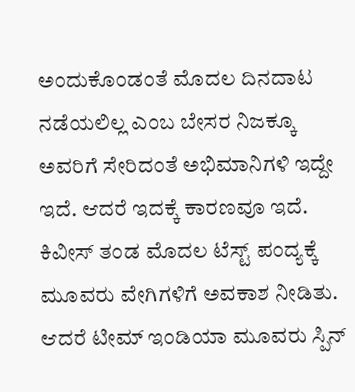ಅಂದುಕೊಂಡಂತೆ ಮೊದಲ ದಿನದಾಟ ನಡೆಯಲಿಲ್ಲ ಎಂಬ ಬೇಸರ ನಿಜಕ್ಕೂ ಅವರಿಗೆ ಸೇರಿದಂತೆ ಅಭಿಮಾನಿಗಳಿ ಇದ್ದೇ ಇದೆ. ಆದರೆ ಇದಕ್ಕೆ ಕಾರಣವೂ ಇದೆ. ಕಿವೀಸ್‌ ತಂಡ ಮೊದಲ ಟೆಸ್ಟ್‌ ಪಂದ್ಯಕ್ಕೆ ಮೂವರು ವೇಗಿಗಳಿಗೆ ಅವಕಾಶ ನೀಡಿತು. ಆದರೆ ಟೀಮ್ ಇಂಡಿಯಾ ಮೂವರು ಸ್ಪಿನ್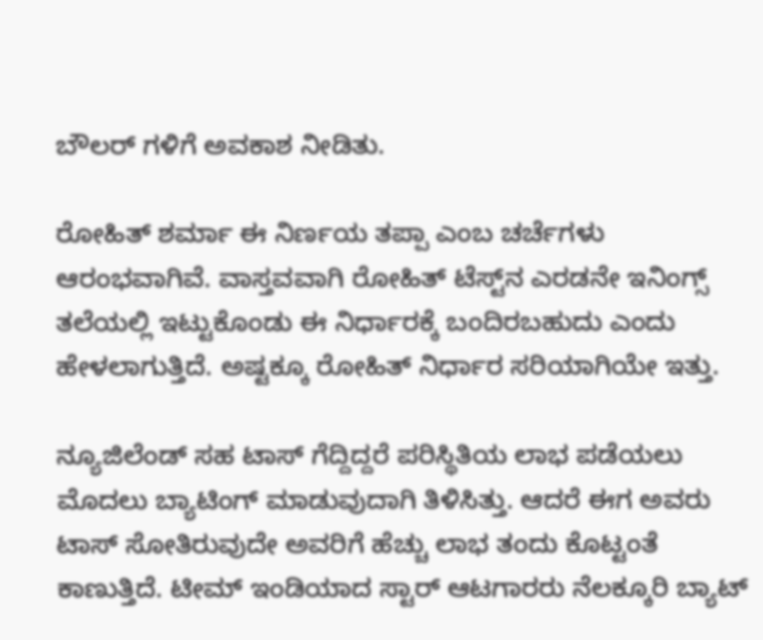ಬೌಲರ್‌ ಗಳಿಗೆ ಅವಕಾಶ ನೀಡಿತು.

ರೋಹಿತ್ ಶರ್ಮಾ ಈ ನಿರ್ಣಯ ತಪ್ಪಾ ಎಂಬ ಚರ್ಚೆಗಳು ಆರಂಭವಾಗಿವೆ. ವಾಸ್ತವವಾಗಿ ರೋಹಿತ್‌ ಟೆಸ್ಟ್‌ನ ಎರಡನೇ ಇನಿಂಗ್ಸ್‌ ತಲೆಯಲ್ಲಿ ಇಟ್ಟುಕೊಂಡು ಈ ನಿರ್ಧಾರಕ್ಕೆ ಬಂದಿರಬಹುದು ಎಂದು ಹೇಳಲಾಗುತ್ತಿದೆ. ಅಷ್ಟಕ್ಕೂ ರೋಹಿತ್ ನಿರ್ಧಾರ ಸರಿಯಾಗಿಯೇ ಇತ್ತು.

ನ್ಯೂಜಿಲೆಂಡ್ ಸಹ ಟಾಸ್‌ ಗೆದ್ದಿದ್ದರೆ ಪರಿಸ್ಥಿತಿಯ ಲಾಭ ಪಡೆಯಲು ಮೊದಲು ಬ್ಯಾಟಿಂಗ್ ಮಾಡುವುದಾಗಿ ತಿಳಿಸಿತ್ತು. ಆದರೆ ಈಗ ಅವರು ಟಾಸ್‌ ಸೋತಿರುವುದೇ ಅವರಿಗೆ ಹೆಚ್ಚು ಲಾಭ ತಂದು ಕೊಟ್ಟಂತೆ ಕಾಣುತ್ತಿದೆ. ಟೀಮ್ ಇಂಡಿಯಾದ ಸ್ಟಾರ್‌ ಆಟಗಾರರು ನೆಲಕ್ಕೂರಿ ಬ್ಯಾಟ್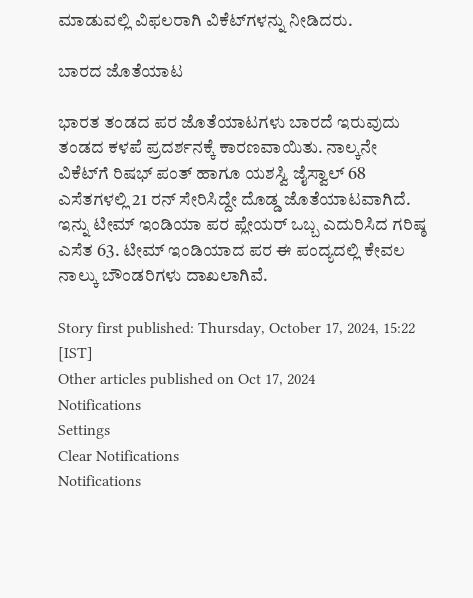ಮಾಡುವಲ್ಲಿ ವಿಫಲರಾಗಿ ವಿಕೆಟ್‌ಗಳನ್ನು ನೀಡಿದರು.

ಬಾರದ ಜೊತೆಯಾಟ

ಭಾರತ ತಂಡದ ಪರ ಜೊತೆಯಾಟಗಳು ಬಾರದೆ ಇರುವುದು ತಂಡದ ಕಳಪೆ ಪ್ರದರ್ಶನಕ್ಕೆ ಕಾರಣವಾಯಿತು. ನಾಲ್ಕನೇ ವಿಕೆಟ್‌ಗೆ ರಿಷಭ್‌ ಪಂತ್‌ ಹಾಗೂ ಯಶಸ್ವಿ ಜೈಸ್ವಾಲ್‌ 68 ಎಸೆತಗಳಲ್ಲಿ 21 ರನ್‌ ಸೇರಿಸಿದ್ದೇ ದೊಡ್ಡ ಜೊತೆಯಾಟವಾಗಿದೆ. ಇನ್ನು ಟೀಮ್ ಇಂಡಿಯಾ ಪರ ಪ್ಲೇಯರ್‌ ಒಬ್ಬ ಎದುರಿಸಿದ ಗರಿಷ್ಠ ಎಸೆತ 63. ಟೀಮ್ ಇಂಡಿಯಾದ ಪರ ಈ ಪಂದ್ಯದಲ್ಲಿ ಕೇವಲ ನಾಲ್ಕು ಬೌಂಡರಿಗಳು ದಾಖಲಾಗಿವೆ.

Story first published: Thursday, October 17, 2024, 15:22 [IST]
Other articles published on Oct 17, 2024
Notifications
Settings
Clear Notifications
Notifications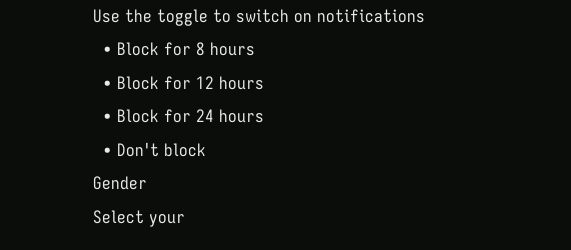Use the toggle to switch on notifications
  • Block for 8 hours
  • Block for 12 hours
  • Block for 24 hours
  • Don't block
Gender
Select your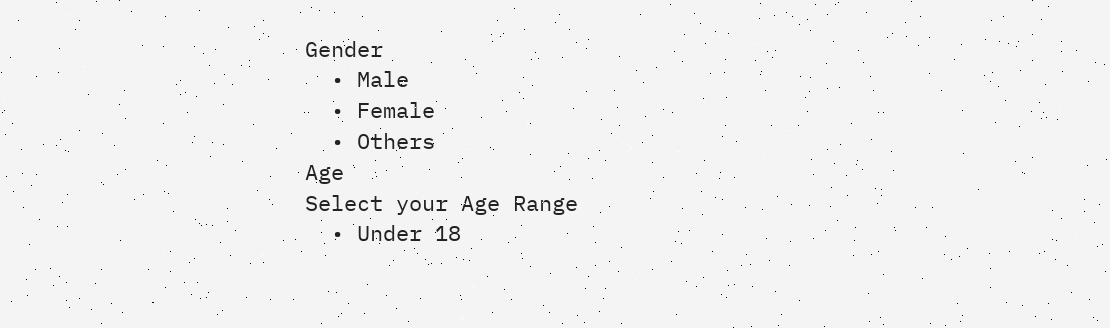Gender
  • Male
  • Female
  • Others
Age
Select your Age Range
  • Under 18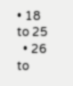• 18 to 25
  • 26 to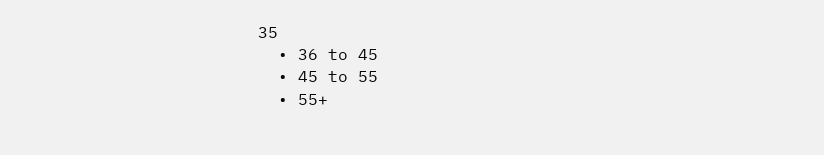35
  • 36 to 45
  • 45 to 55
  • 55+